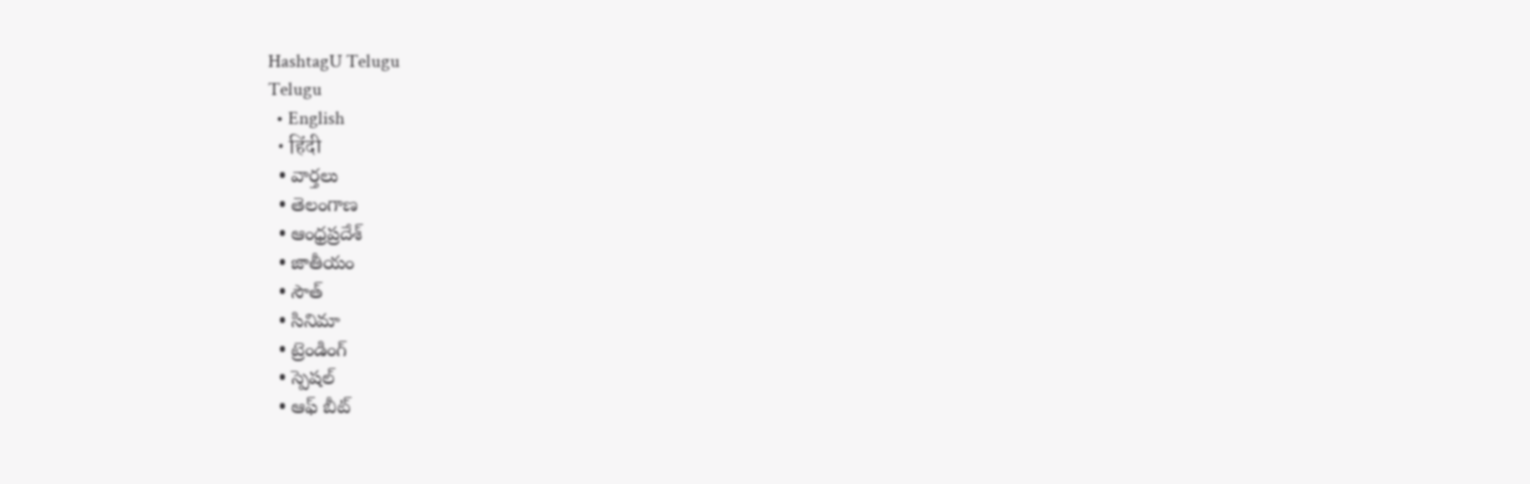HashtagU Telugu
Telugu
  • English
  • हिंदी
  • వార్తలు
  • తెలంగాణ
  • ఆంధ్రప్రదేశ్
  • జాతీయం
  • సౌత్
  • సినిమా
  • ట్రెండింగ్
  • స్పెషల్
  • ఆఫ్ బీట్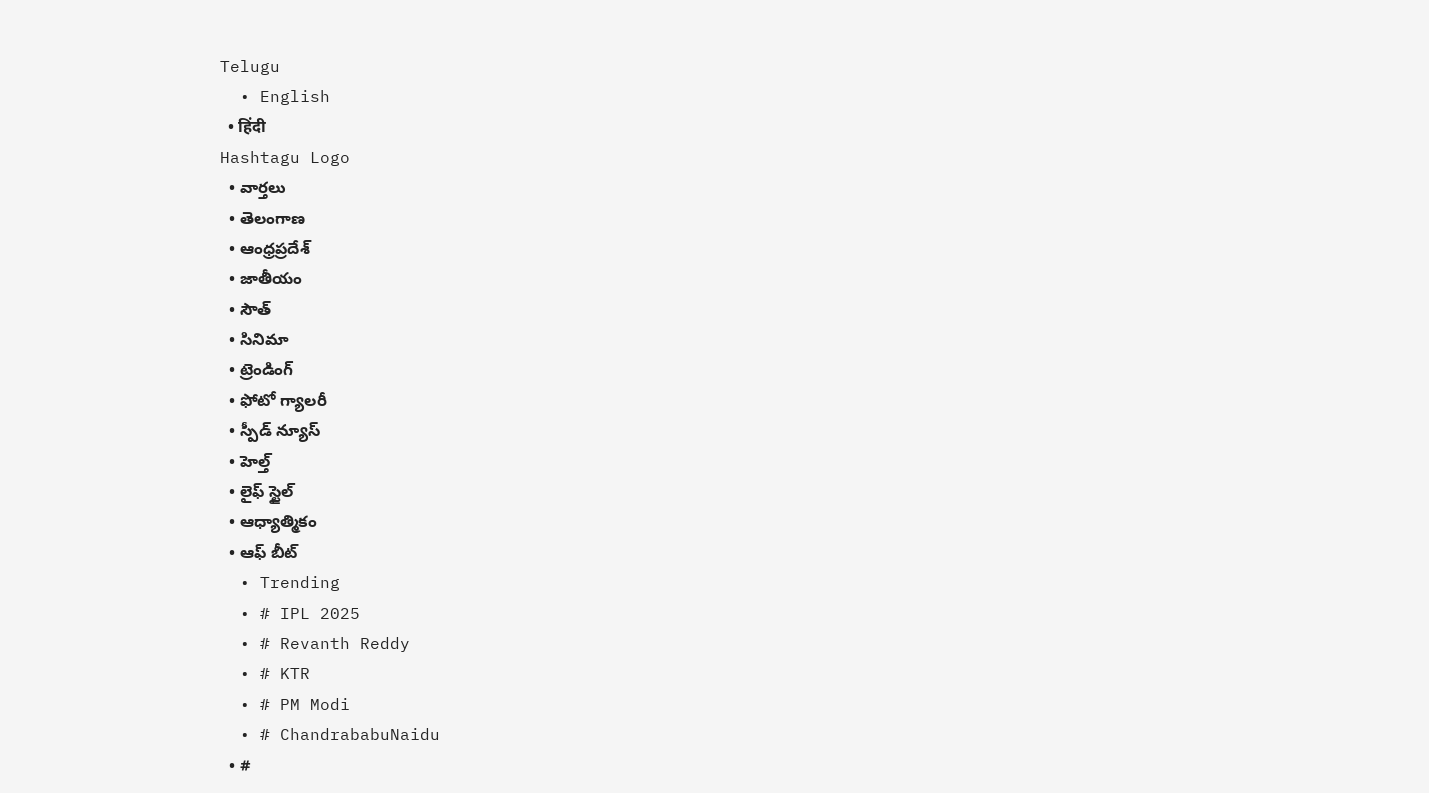Telugu
  • English
  • हिंदी
Hashtagu Logo
  • వార్తలు
  • తెలంగాణ
  • ఆంధ్రప్రదేశ్
  • జాతీయం
  • సౌత్
  • సినిమా
  • ట్రెండింగ్
  • ఫోటో గ్యాలరీ
  • స్పీడ్ న్యూస్
  • హెల్త్
  • లైఫ్ స్టైల్
  • ఆధ్యాత్మికం
  • ఆఫ్ బీట్
  • Trending
  • # IPL 2025
  • # Revanth Reddy
  • # KTR
  • # PM Modi
  • # ChandrababuNaidu
  • #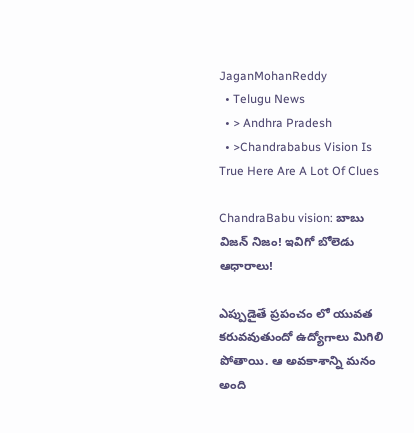JaganMohanReddy
  • Telugu News
  • > Andhra Pradesh
  • >Chandrababus Vision Is True Here Are A Lot Of Clues

ChandraBabu vision: బాబు విజన్ నిజం! ఇవిగో బోలెడు ఆధారాలు!

ఎప్పుడైతే ప్రపంచం లో యువత కరువవుతుందో ఉద్యోగాలు మిగిలి పోతాయి. ఆ అవకాశాన్ని మనం అంది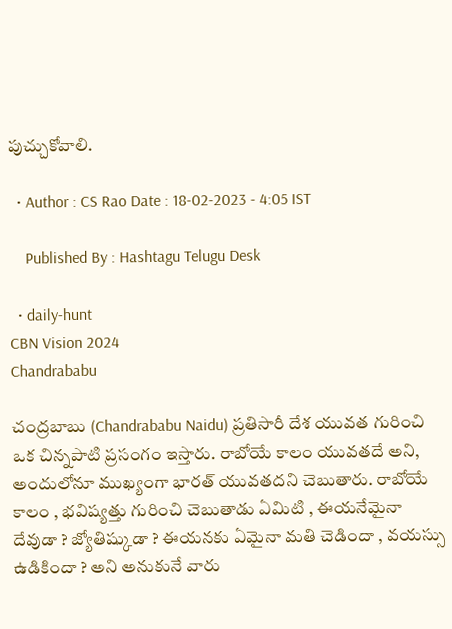పుచ్చుకోవాలి.

  • Author : CS Rao Date : 18-02-2023 - 4:05 IST

    Published By : Hashtagu Telugu Desk

  • daily-hunt
CBN Vision 2024
Chandrababu

చంద్రబాబు (Chandrababu Naidu) ప్రతిసారీ దేశ యువత గురించి ఒక చిన్నపాటి ప్రసంగం ఇస్తారు. రాబోయే కాలం యువతదే అని, అందులోనూ ముఖ్యంగా భారత్ యువతదని చెబుతారు. రాబోయే కాలం , భవిష్యత్తు గురించి చెబుతాడు ఏమిటి , ఈయనేమైనా దేవుడా ? జ్యోతిష్కుడా ? ఈయనకు ఏమైనా మతి చెడిందా , వయస్సు ఉడికిందా ? అని అనుకునే వారు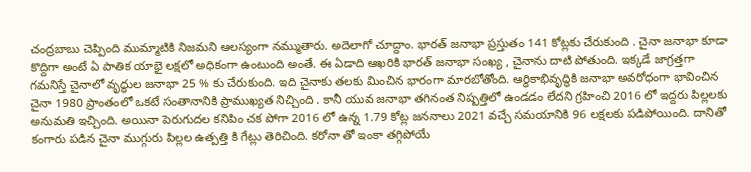చంద్రబాబు చెప్పింది ముమ్మాటికి నిజమని ఆలస్యంగా నమ్ముతారు. అదెలాగో చూద్దాం. భారత్ జనాభా ప్రస్తుతం 141 కోట్లకు చేరుకుంది . చైనా జనాభా కూడా కొద్దిగా అంటే ఏ పాతిక యాభై లక్షలో అధికంగా ఉంటుంది అంతే. ఈ ఏడాది ఆఖరికి భారత్ జనాభా సంఖ్య , చైనాను దాటి పోతుంది. ఇక్కడే జాగ్రత్తగా గమనిస్తే చైనాలో వృద్ధుల జనాభా 25 % కు చేరుకుంది. ఇది చైనాకు తలకు మించిన భారంగా మారబోతోంది. ఆర్ధికాభివృద్ధికి జనాభా అవరోధంగా భావించిన చైనా 1980 ప్రాంతంలో ఒకటే సంతానానికి ప్రాముఖ్యత నిచ్చింది . కానీ యువ జనాభా తగినంత నిష్పత్తిలో ఉండడం లేదని గ్రహించి 2016 లో ఇద్దరు పిల్లలకు అనుమతి ఇచ్చింది. అయినా పెరుగుదల కనిపిం చక పోగా 2016 లో ఉన్న 1.79 కోట్ల జననాలు 2021 వచ్చే సమయానికి 96 లక్షలకు పడిపోయింది. దానితో కంగారు పడిన చైనా ముగ్గురు పిల్లల ఉత్పత్తి కి గేట్లు తెరిచింది. కరోనా తో ఇంకా తగ్గిపోయే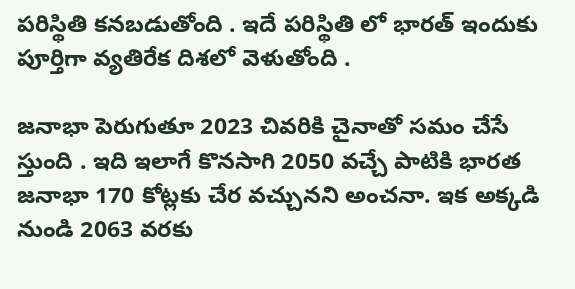పరిస్థితి కనబడుతోంది . ఇదే పరిస్థితి లో భారత్ ఇందుకు పూర్తిగా వ్యతిరేక దిశలో వెళుతోంది .

జనాభా పెరుగుతూ 2023 చివరికి చైనాతో సమం చేసే స్తుంది . ఇది ఇలాగే కొనసాగి 2050 వచ్చే పాటికి భారత జనాభా 170 కోట్లకు చేర వచ్చునని అంచనా. ఇక అక్కడి నుండి 2063 వరకు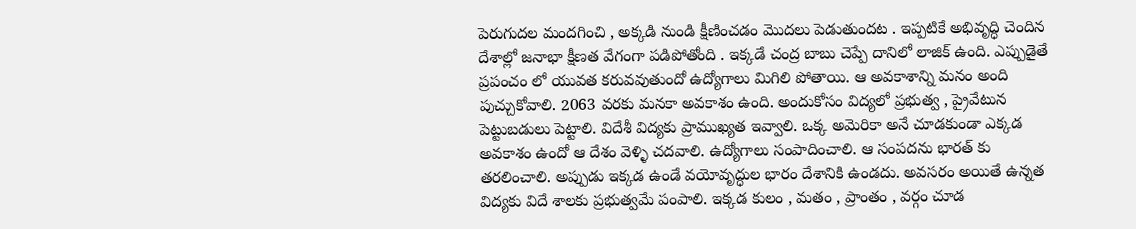పెరుగుదల మందగించి , అక్కడి నుండి క్షీణించడం మొదలు పెడుతుందట . ఇప్పటికే అభివృద్ధి చెందిన దేశాల్లో జనాభా క్షీణత వేగంగా పడిపోతోంది . ఇక్కడే చంద్ర బాబు చెప్పే దానిలో లాజిక్ ఉంది. ఎప్పుడైతే ప్రపంచం లో యువత కరువవుతుందో ఉద్యోగాలు మిగిలి పోతాయి. ఆ అవకాశాన్ని మనం అంది పుచ్చుకోవాలి. 2063 వరకు మనకా అవకాశం ఉంది. అందుకోసం విద్యలో ప్రభుత్వ , ప్రైవేటున పెట్టుబడులు పెట్టాలి. విదేశీ విద్యకు ప్రాముఖ్యత ఇవ్వాలి. ఒక్క అమెరికా అనే చూడకుండా ఎక్కడ అవకాశం ఉందో ఆ దేశం వెళ్ళి చదవాలి. ఉద్యోగాలు సంపాదించాలి. ఆ సంపదను భారత్ కు తరలించాలి. అప్పుడు ఇక్కడ ఉండే వయోవృద్ధుల భారం దేశానికి ఉండదు. అవసరం అయితే ఉన్నత విద్యకు విదే శాలకు ప్రభుత్వమే పంపాలి. ఇక్కడ కులం , మతం , ప్రాంతం , వర్గం చూడ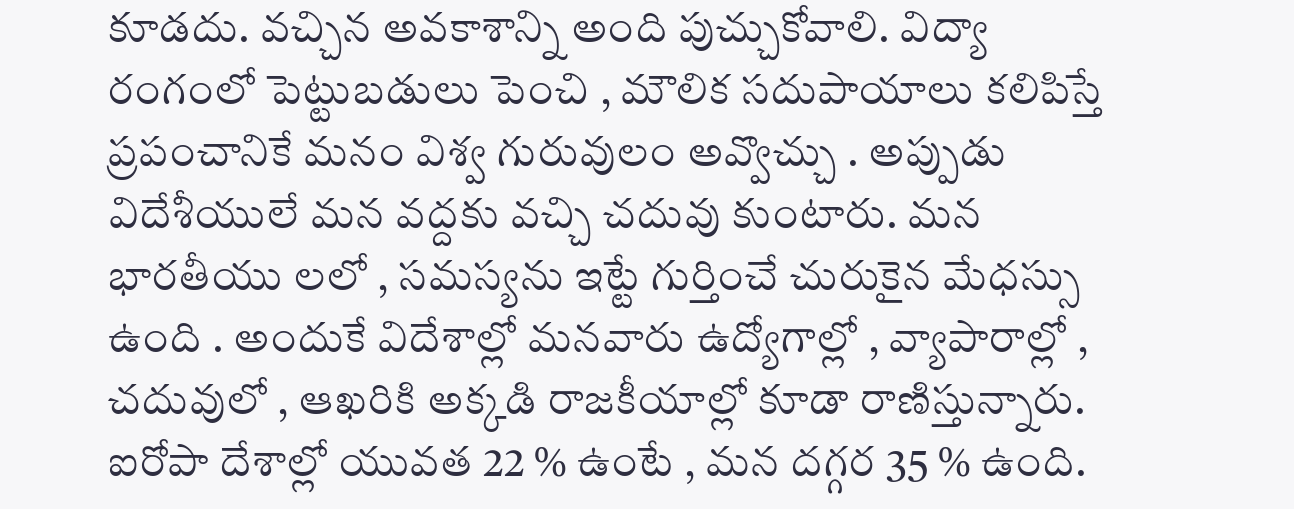కూడదు. వచ్చిన అవకాశాన్ని అంది పుచ్చుకోవాలి. విద్యా రంగంలో పెట్టుబడులు పెంచి , మౌలిక సదుపాయాలు కలిపిస్తే ప్రపంచానికే మనం విశ్వ గురువులం అవ్వొచ్చు . అప్పుడు విదేశీయులే మన వద్దకు వచ్చి చదువు కుంటారు. మన భారతీయు లలో , సమస్యను ఇట్టే గుర్తించే చురుకైన మేధస్సు ఉంది . అందుకే విదేశాల్లో మనవారు ఉద్యోగాల్లో , వ్యాపారాల్లో , చదువులో , ఆఖరికి అక్కడి రాజకీయాల్లో కూడా రాణిస్తున్నారు. ఐరోపా దేశాల్లో యువత 22 % ఉంటే , మన దగ్గర 35 % ఉంది.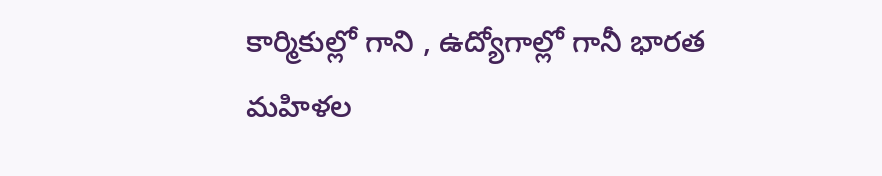కార్మికుల్లో గాని , ఉద్యోగాల్లో గానీ భారత మహిళల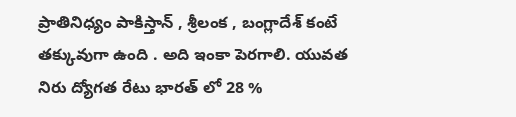ప్రాతినిధ్యం పాకిస్తాన్ , శ్రీలంక , బంగ్లాదేశ్ కంటే తక్కువుగా ఉంది . అది ఇంకా పెరగాలి. యువత నిరు ద్యోగత రేటు భారత్ లో 28 %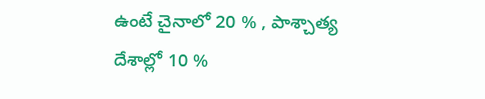ఉంటే చైనాలో 20 % , పాశ్చాత్య దేశాల్లో 10 %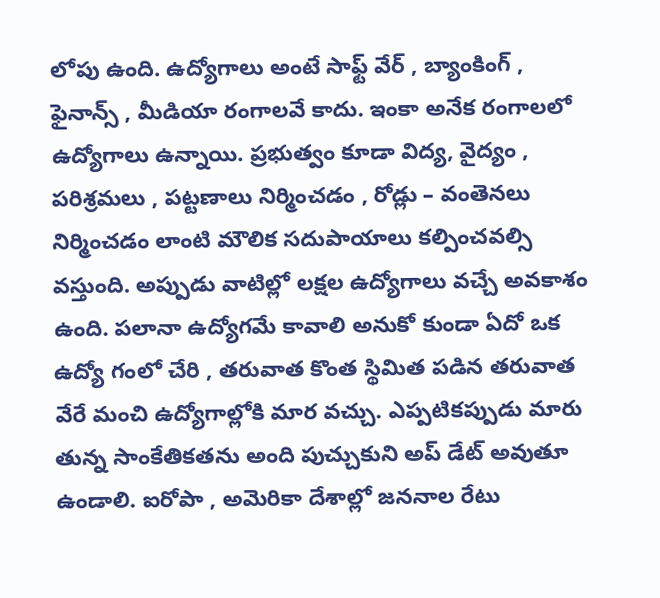లోపు ఉంది. ఉద్యోగాలు అంటే సాఫ్ట్ వేర్ , బ్యాంకింగ్ , ఫైనాన్స్ , మీడియా రంగాలవే కాదు. ఇంకా అనేక రంగాలలో ఉద్యోగాలు ఉన్నాయి. ప్రభుత్వం కూడా విద్య, వైద్యం , పరిశ్రమలు , పట్టణాలు నిర్మించడం , రోడ్లు – వంతెనలు నిర్మించడం లాంటి మౌలిక సదుపాయాలు కల్పించవల్సి వస్తుంది. అప్పుడు వాటిల్లో లక్షల ఉద్యోగాలు వచ్చే అవకాశం ఉంది. పలానా ఉద్యోగమే కావాలి అనుకో కుండా ఏదో ఒక ఉద్యో గంలో చేరి , తరువాత కొంత స్థిమిత పడిన తరువాత వేరే మంచి ఉద్యోగాల్లోకి మార వచ్చు. ఎప్పటికప్పుడు మారు తున్న సాంకేతికతను అంది పుచ్చుకుని అప్ డేట్ అవుతూ ఉండాలి. ఐరోపా , అమెరికా దేశాల్లో జననాల రేటు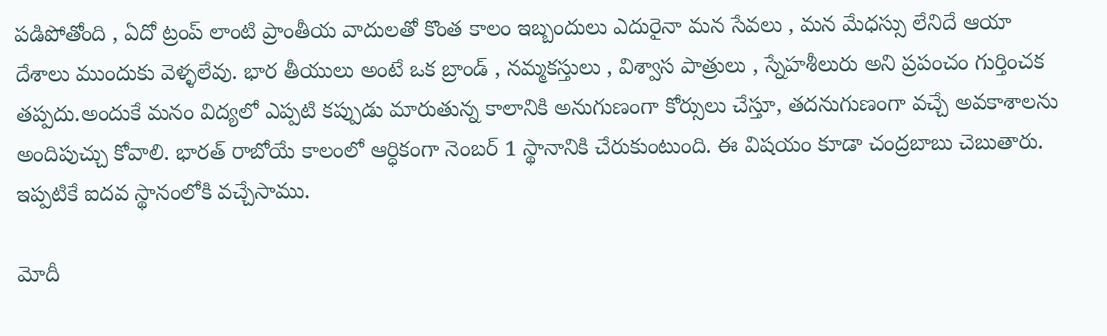పడిపోతోంది , ఏదో ట్రంప్ లాంటి ప్రాంతీయ వాదులతో కొంత కాలం ఇబ్బందులు ఎదురైనా మన సేవలు , మన మేధస్సు లేనిదే ఆయా దేశాలు ముందుకు వెళ్ళలేవు. భార తీయులు అంటే ఒక బ్రాండ్ , నమ్మకస్తులు , విశ్వాస పాత్రులు , స్నేహశీలురు అని ప్రపంచం గుర్తించక తప్పదు.అందుకే మనం విద్యలో ఎప్పటి కప్పుడు మారుతున్న కాలానికి అనుగుణంగా కోర్సులు చేస్తూ, తదనుగుణంగా వచ్చే అవకాశాలను అందిపుచ్చు కోవాలి. భారత్ రాబోయే కాలంలో ఆర్ధికంగా నెంబర్ 1 స్థానానికి చేరుకుంటుంది. ఈ విషయం కూడా చంద్రబాబు చెబుతారు. ఇప్పటికే ఐదవ స్థానంలోకి వచ్చేసాము.

మోదీ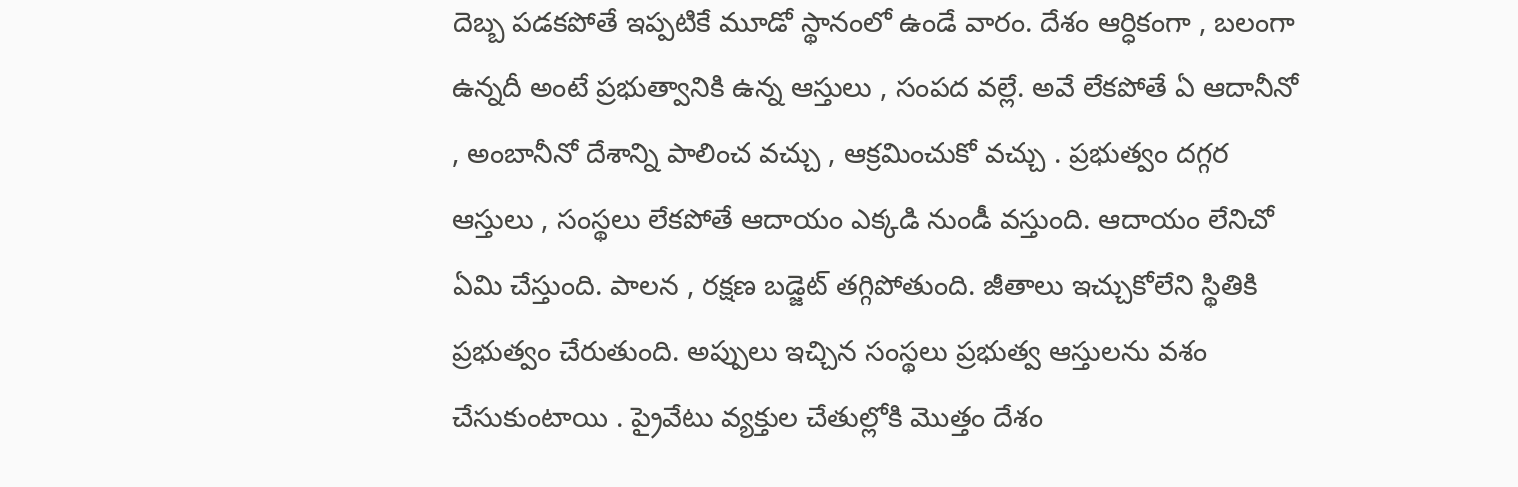దెబ్బ పడకపోతే ఇప్పటికే మూడో స్థానంలో ఉండే వారం. దేశం ఆర్ధికంగా , బలంగా ఉన్నదీ అంటే ప్రభుత్వానికి ఉన్న ఆస్తులు , సంపద వల్లే. అవే లేకపోతే ఏ ఆదానీనో , అంబానీనో దేశాన్ని పాలించ వచ్చు , ఆక్రమించుకో వచ్చు . ప్రభుత్వం దగ్గర ఆస్తులు , సంస్థలు లేకపోతే ఆదాయం ఎక్కడి నుండీ వస్తుంది. ఆదాయం లేనిచో ఏమి చేస్తుంది. పాలన , రక్షణ బడ్జెట్ తగ్గిపోతుంది. జీతాలు ఇచ్చుకోలేని స్థితికి ప్రభుత్వం చేరుతుంది. అప్పులు ఇచ్చిన సంస్థలు ప్రభుత్వ ఆస్తులను వశం చేసుకుంటాయి . ప్రైవేటు వ్యక్తుల చేతుల్లోకి మొత్తం దేశం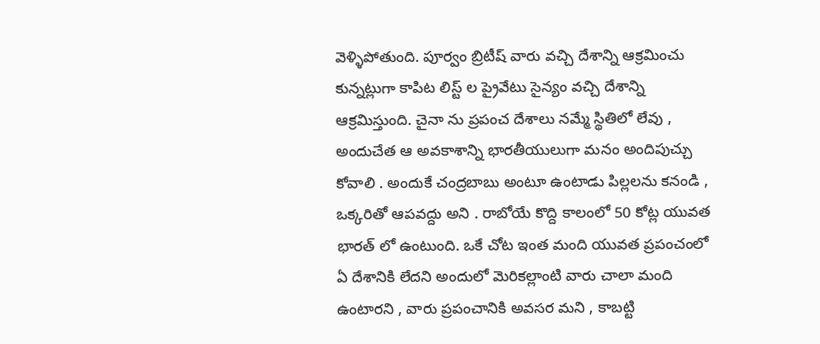వెళ్ళిపోతుంది. పూర్వం బ్రిటీష్ వారు వచ్చి దేశాన్ని ఆక్రమించు కున్నట్లుగా కాపిట లిస్ట్ ల ప్రైవేటు సైన్యం వచ్చి దేశాన్ని ఆక్రమిస్తుంది. చైనా ను ప్రపంచ దేశాలు నమ్మే స్థితిలో లేవు , అందుచేత ఆ అవకాశాన్ని భారతీయులుగా మనం అందిపుచ్చు కోవాలి . అందుకే చంద్రబాబు అంటూ ఉంటాడు పిల్లలను కనండి , ఒక్కరితో ఆపవద్దు అని . రాబోయే కొద్ది కాలంలో 50 కోట్ల యువత భారత్ లో ఉంటుంది. ఒకే చోట ఇంత మంది యువత ప్రపంచంలో ఏ దేశానికి లేదని అందులో మెరికల్లాంటి వారు చాలా మంది ఉంటారని , వారు ప్రపంచానికి అవసర మని , కాబట్టి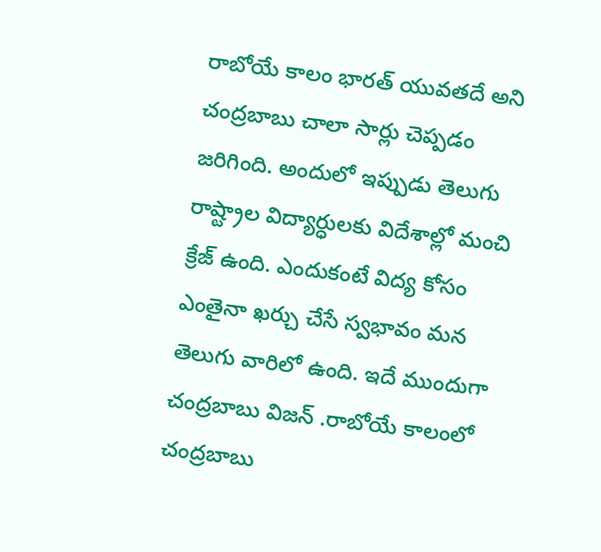రాబోయే కాలం భారత్ యువతదే అని చంద్రబాబు చాలా సార్లు చెప్పడం జరిగింది. అందులో ఇప్పుడు తెలుగు రాష్ట్రాల విద్యార్ధులకు విదేశాల్లో మంచి క్రేజ్ ఉంది. ఎందుకంటే విద్య కోసం ఎంతైనా ఖర్చు చేసే స్వభావం మన తెలుగు వారిలో ఉంది. ఇదే ముందుగా చంద్రబాబు విజన్ .రాబోయే కాలంలో చంద్రబాబు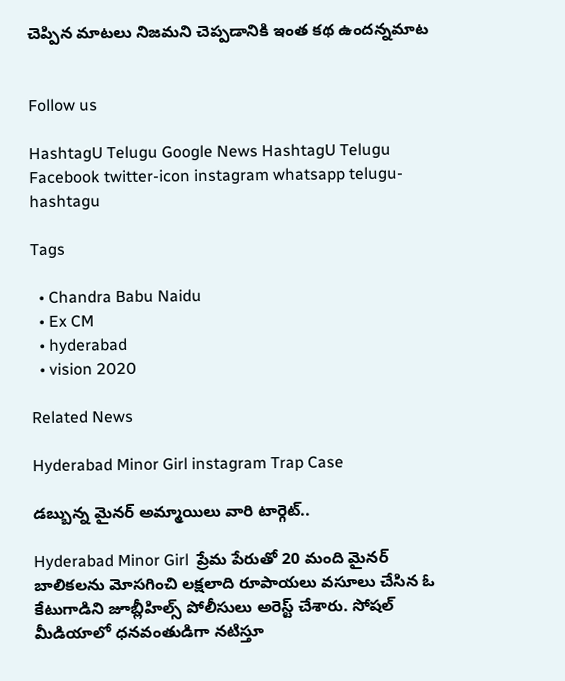చెప్పిన మాటలు నిజమని చెప్పడానికి ఇంత కథ ఉందన్నమాట


Follow us

HashtagU Telugu Google News HashtagU Telugu Facebook twitter-icon instagram whatsapp telugu-hashtagu

Tags

  • Chandra Babu Naidu
  • Ex CM
  • hyderabad
  • vision 2020

Related News

Hyderabad Minor Girl instagram Trap Case

డబ్బున్న మైనర్ అమ్మాయిలు వారి టార్గెట్..

Hyderabad Minor Girl  ప్రేమ పేరుతో 20 మంది మైనర్ బాలికలను మోసగించి లక్షలాది రూపాయలు వసూలు చేసిన ఓ కేటుగాడిని జూబ్లీహిల్స్ పోలీసులు అరెస్ట్ చేశారు. సోషల్ మీడియాలో ధనవంతుడిగా నటిస్తూ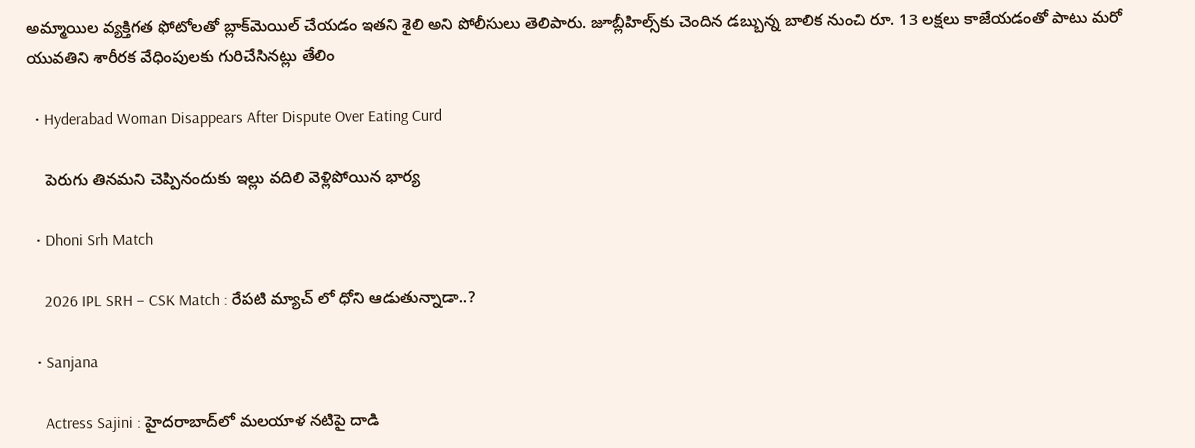అమ్మాయిల వ్యక్తిగత ఫోటోలతో బ్లాక్‌మెయిల్ చేయడం ఇతని శైలి అని పోలీసులు తెలిపారు. జూబ్లీహిల్స్‌కు చెందిన డబ్బున్న బాలిక నుంచి రూ. 13 లక్షలు కాజేయడంతో పాటు మరో యువతిని శారీరక వేధింపులకు గురిచేసినట్లు తేలిం

  • Hyderabad Woman Disappears After Dispute Over Eating Curd

    పెరుగు తినమని చెప్పినందుకు ఇల్లు వదిలి వెళ్లిపోయిన భార్య

  • Dhoni Srh Match

    2026 IPL SRH – CSK Match : రేపటి మ్యాచ్ లో ధోని ఆడుతున్నాడా..?

  • Sanjana

    Actress Sajini : హైదరాబాద్‌లో మలయాళ నటిపై దాడి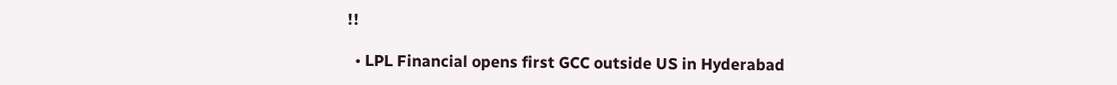!!

  • LPL Financial opens first GCC outside US in Hyderabad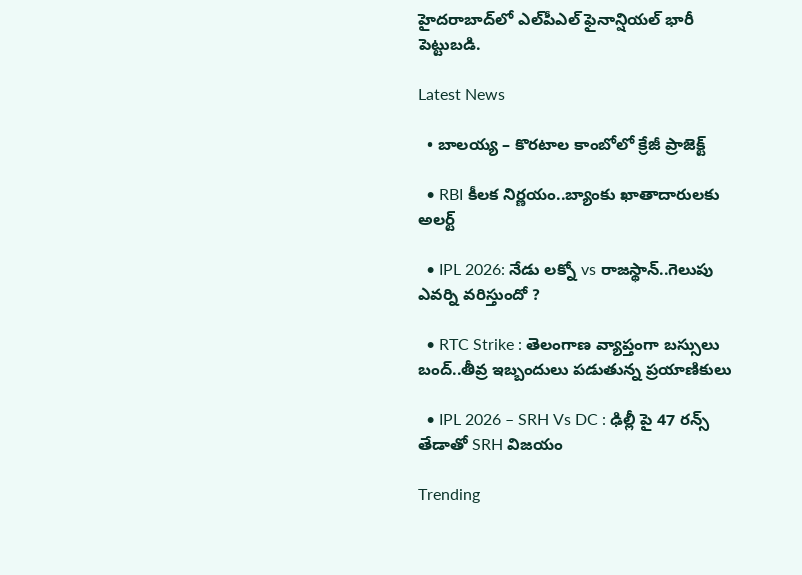హైదరాబాద్‌లో ఎల్‌పీఎల్ ఫైనాన్షియల్ భారీ పెట్టుబడి.

Latest News

  • బాలయ్య – కొరటాల కాంబోలో క్రేజీ ప్రాజెక్ట్

  • RBI కీలక నిర్ణయం..బ్యాంకు ఖాతాదారులకు అలర్ట్

  • IPL 2026: నేడు లక్నో vs రాజస్థాన్..గెలుపు ఎవర్ని వరిస్తుందో ?

  • RTC Strike : తెలంగాణ వ్యాప్తంగా బస్సులు బంద్..తీవ్ర ఇబ్బందులు పడుతున్న ప్రయాణికులు

  • IPL 2026 – SRH Vs DC : ఢిల్లీ పై 47 రన్స్ తేడాతో SRH విజయం

Trending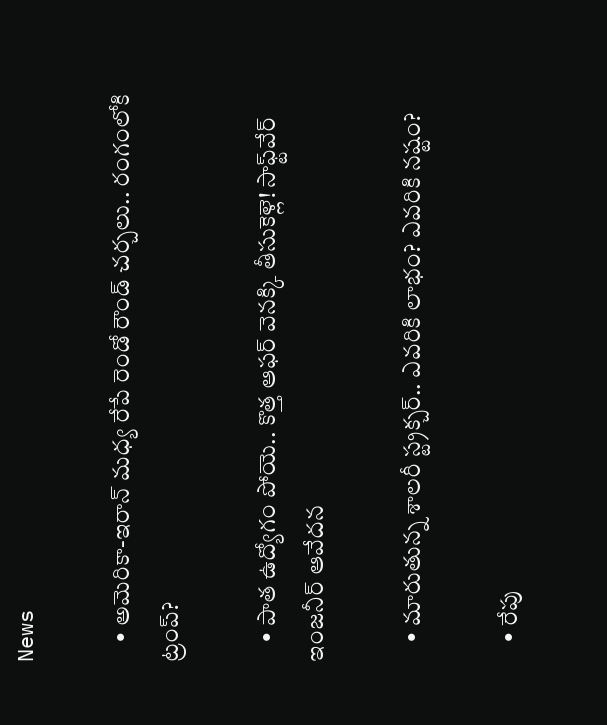News

    • అమెరికా-ఇరాన్ మధ్య రేపే రెండో రౌండ్ చర్చలు.. రంగంలోకి ట్రంప్?

    • పాత ఉద్యోగం పోయె.. కొత్త ఆఫర్ వెనక్కి తీసుకెళ్లె! సాఫ్ట్‌వేర్ ఇంజనీర్ ఆవేదన

    • మారుతున్న శాలరీ స్ట్రక్చర్.. ఎవరికి లాభం? ఎవరికి నష్టం?

    • రేపు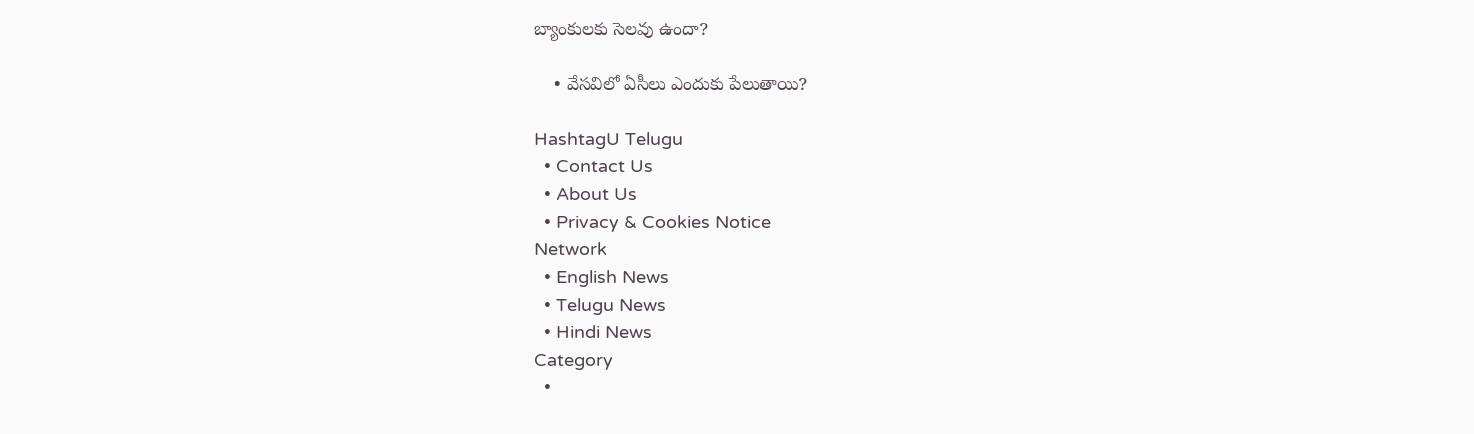బ్యాంకుల‌కు సెల‌వు ఉందా?

    • వేసవిలో ఏసీలు ఎందుకు పేలుతాయి?

HashtagU Telugu
  • Contact Us
  • About Us
  • Privacy & Cookies Notice
Network
  • English News
  • Telugu News
  • Hindi News
Category
  •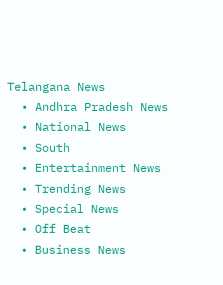Telangana News
  • Andhra Pradesh News
  • National News
  • South
  • Entertainment News
  • Trending News
  • Special News
  • Off Beat
  • Business News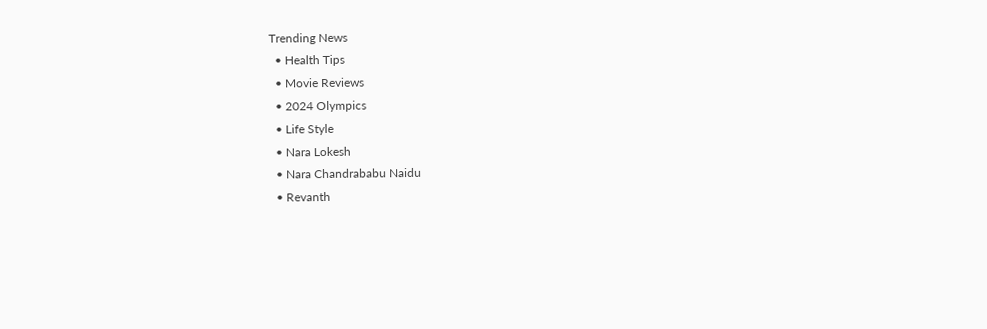Trending News
  • Health Tips
  • Movie Reviews
  • 2024 Olympics
  • Life Style
  • Nara Lokesh
  • Nara Chandrababu Naidu
  • Revanth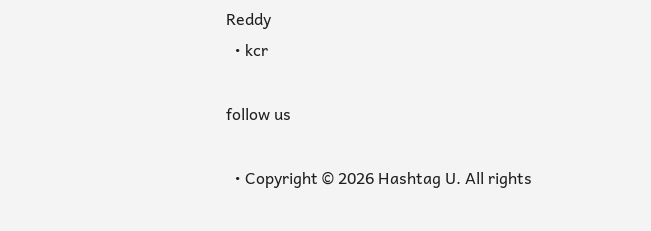Reddy
  • kcr

follow us

  • Copyright © 2026 Hashtag U. All rights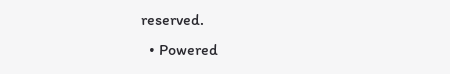reserved.
  • Powered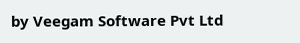by Veegam Software Pvt Ltd